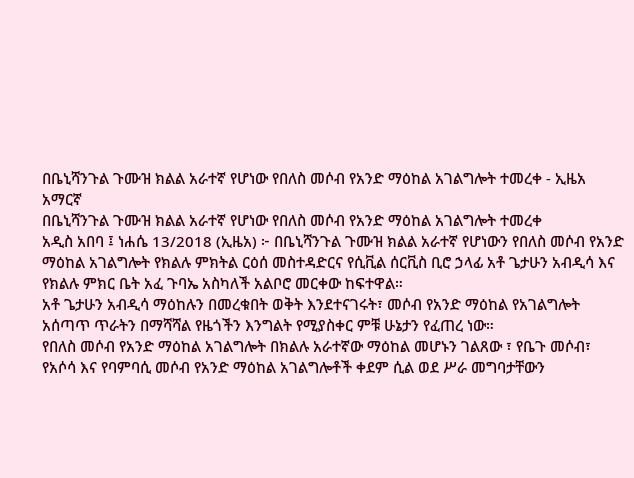በቤኒሻንጉል ጉሙዝ ክልል አራተኛ የሆነው የበለስ መሶብ የአንድ ማዕከል አገልግሎት ተመረቀ - ኢዜአ አማርኛ
በቤኒሻንጉል ጉሙዝ ክልል አራተኛ የሆነው የበለስ መሶብ የአንድ ማዕከል አገልግሎት ተመረቀ
አዲስ አበባ ፤ ነሐሴ 13/2018 (ኢዜአ) ፦ በቤኒሻንጉል ጉሙዝ ክልል አራተኛ የሆነውን የበለስ መሶብ የአንድ ማዕከል አገልግሎት የክልሉ ምክትል ርዕሰ መስተዳድርና የሲቪል ሰርቪስ ቢሮ ኃላፊ አቶ ጌታሁን አብዲሳ እና የክልሉ ምክር ቤት አፈ ጉባኤ አስካለች አልቦሮ መርቀው ከፍተዋል።
አቶ ጌታሁን አብዲሳ ማዕከሉን በመረቁበት ወቅት እንደተናገሩት፣ መሶብ የአንድ ማዕከል የአገልግሎት አሰጣጥ ጥራትን በማሻሻል የዜጎችን እንግልት የሚያስቀር ምቹ ሁኔታን የፈጠረ ነው።
የበለስ መሶብ የአንድ ማዕከል አገልግሎት በክልሉ አራተኛው ማዕከል መሆኑን ገልጸው ፣ የቤጉ መሶብ፣ የአሶሳ እና የባምባሲ መሶብ የአንድ ማዕከል አገልግሎቶች ቀደም ሲል ወደ ሥራ መግባታቸውን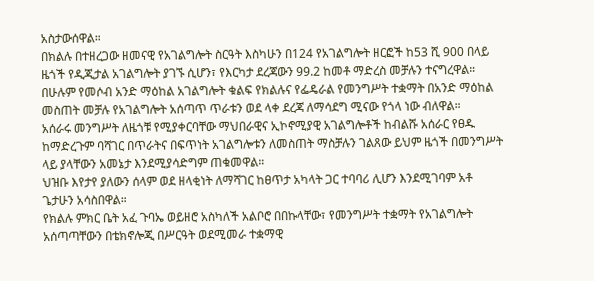አስታውሰዋል።
በክልሉ በተዘረጋው ዘመናዊ የአገልግሎት ስርዓት እስካሁን በ124 የአገልግሎት ዘርፎች ከ53 ሺ 900 በላይ ዜጎች የዲጂታል አገልግሎት ያገኙ ሲሆን፣ የእርካታ ደረጃውን 99.2 ከመቶ ማድረስ መቻሉን ተናግረዋል።
በሁሉም የመሶብ አንድ ማዕከል አገልግሎት ቁልፍ የክልሉና የፌዴራል የመንግሥት ተቋማት በአንድ ማዕከል መስጠት መቻሉ የአገልግሎት አሰጣጥ ጥራቱን ወደ ላቀ ደረጃ ለማሳደግ ሚናው የጎላ ነው ብለዋል።
አሰራሩ መንግሥት ለዜጎቹ የሚያቀርባቸው ማህበራዊና ኢኮኖሚያዊ አገልግሎቶች ከብልሹ አሰራር የፀዱ ከማድረጉም ባሻገር በጥራትና በፍጥነት አገልግሎቱን ለመስጠት ማስቻሉን ገልጸው ይህም ዜጎች በመንግሥት ላይ ያላቸውን አመኔታ እንደሚያሳድግም ጠቁመዋል።
ህዝቡ እየታየ ያለውን ሰላም ወደ ዘላቂነት ለማሻገር ከፀጥታ አካላት ጋር ተባባሪ ሊሆን እንደሚገባም አቶ ጌታሁን አሳስበዋል።
የክልሉ ምክር ቤት አፈ ጉባኤ ወይዘሮ አስካለች አልቦሮ በበኩላቸው፣ የመንግሥት ተቋማት የአገልግሎት አሰጣጣቸውን በቴክኖሎጂ በሥርዓት ወደሚመራ ተቋማዊ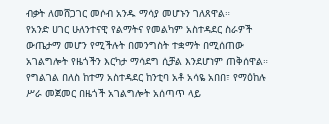ብቃት ለመሸጋገር መሶብ አንዱ ማሳያ መሆኑን ገለጸዋል።
የአንድ ሀገር ሁለንተናዊ የልማትና የመልካም አስተዳደር ስራዎች ውጤታማ መሆን የሚችሉት በመንግስት ተቋማት በሚሰጠው አገልግሎት የዜጎችን እርካታ ማሳደግ ሲቻል እንደሆነም ጠቅሰዋል።
የግልገል በለስ ከተማ አስተዳደር ከንቲባ አቶ አሳዬ አበበ፣ የማዕከሉ ሥራ መጀመር በዜጎች አገልግሎት አሰጣጥ ላይ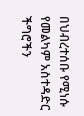በህብረተሰቡ የሚነሱ የመልካም አስተዳድር ችግሮችን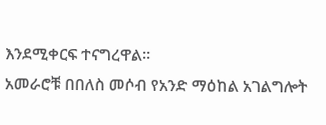እንደሚቀርፍ ተናግረዋል።
አመራሮቹ በበለስ መሶብ የአንድ ማዕከል አገልግሎት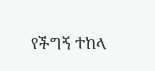የችግኝ ተከላ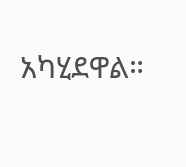አካሂደዋል።